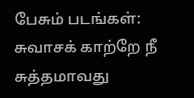பேசும் படங்கள்: சுவாசக் காற்றே நீ சுத்தமாவது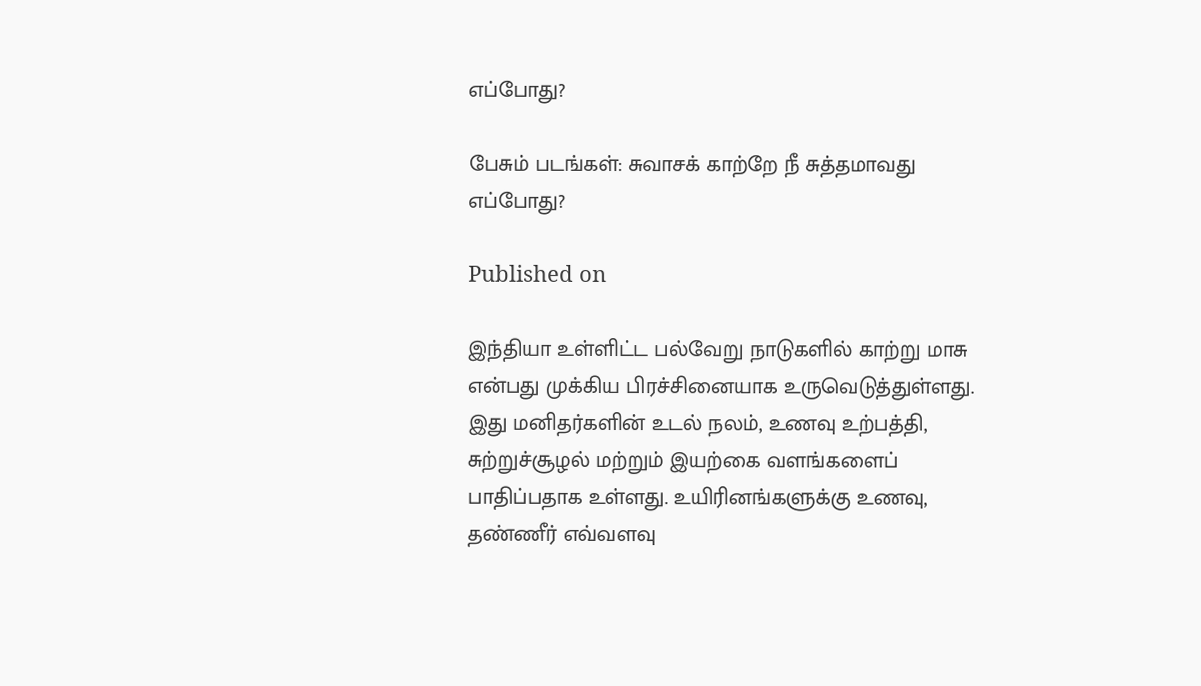எப்போது?

பேசும் படங்கள்: சுவாசக் காற்றே நீ சுத்தமாவது எப்போது?

Published on

இந்தியா உள்ளிட்ட பல்வேறு நாடுகளில் காற்று மாசு என்பது முக்கிய பிரச்சினையாக உருவெடுத்துள்ளது. இது மனிதர்களின் உடல் நலம், உணவு உற்பத்தி, சுற்றுச்சூழல் மற்றும் இயற்கை வளங்களைப் பாதிப்பதாக உள்ளது. உயிரினங்களுக்கு உணவு, தண்ணீர் எவ்வளவு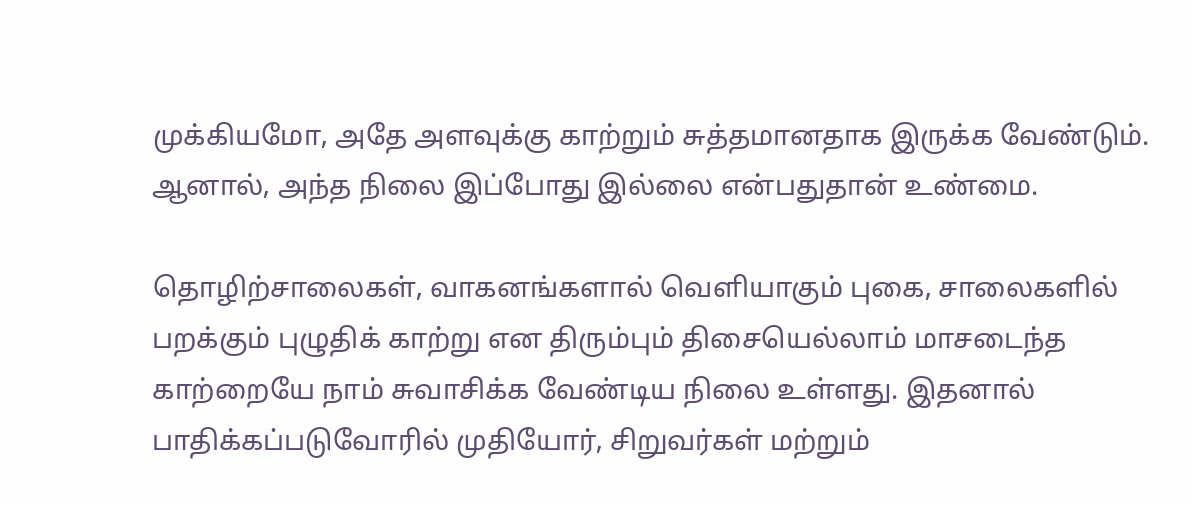முக்கியமோ, அதே அளவுக்கு காற்றும் சுத்தமானதாக இருக்க வேண்டும். ஆனால், அந்த நிலை இப்போது இல்லை என்பதுதான் உண்மை.

தொழிற்சாலைகள், வாகனங்களால் வெளியாகும் புகை, சாலைகளில் பறக்கும் புழுதிக் காற்று என திரும்பும் திசையெல்லாம் மாசடைந்த காற்றையே நாம் சுவாசிக்க வேண்டிய நிலை உள்ளது. இதனால் பாதிக்கப்படுவோரில் முதியோர், சிறுவர்கள் மற்றும்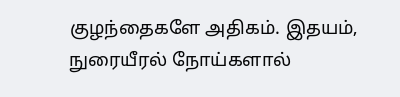குழந்தைகளே அதிகம். இதயம், நுரையீரல் நோய்களால்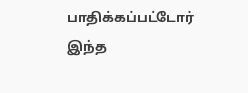பாதிக்கப்பட்டோர் இந்த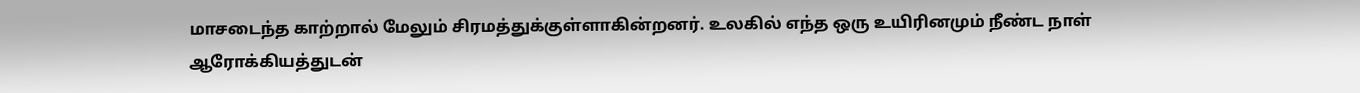மாசடைந்த காற்றால் மேலும் சிரமத்துக்குள்ளாகின்றனர். உலகில் எந்த ஒரு உயிரினமும் நீண்ட நாள் ஆரோக்கியத்துடன்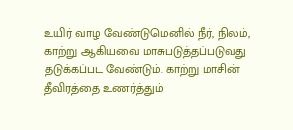உயிர் வாழ வேண்டுமெனில் நீர், நிலம், காற்று ஆகியவை மாசுபடுத்தப்படுவது தடுக்கப்பட வேண்டும். காற்று மாசின் தீவிரத்தை உணர்த்தும்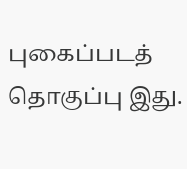புகைப்படத் தொகுப்பு இது.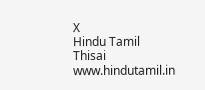X
Hindu Tamil Thisai
www.hindutamil.in